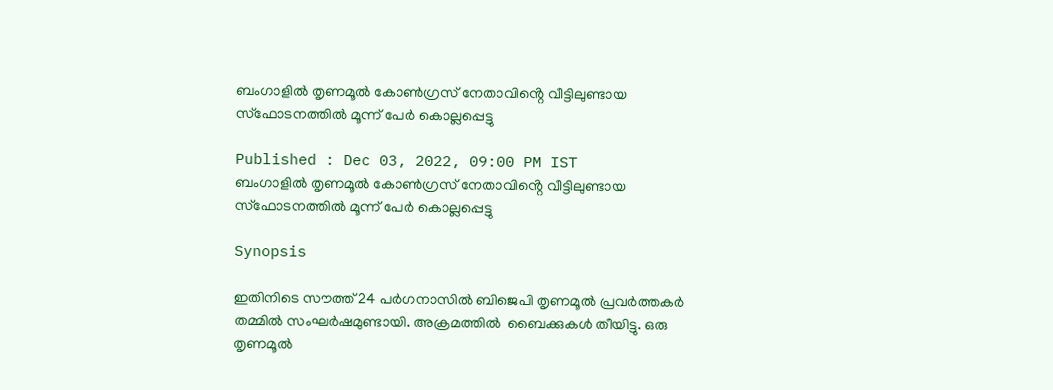ബംഗാളിൽ തൃണമൂൽ കോണ്‍ഗ്രസ് നേതാവിൻ്റെ വീട്ടിലുണ്ടായ സ്ഫോടനത്തിൽ മൂന്ന് പേര്‍ കൊല്ലപ്പെട്ടു

Published : Dec 03, 2022, 09:00 PM IST
ബംഗാളിൽ തൃണമൂൽ കോണ്‍ഗ്രസ് നേതാവിൻ്റെ വീട്ടിലുണ്ടായ സ്ഫോടനത്തിൽ മൂന്ന് പേര്‍ കൊല്ലപ്പെട്ടു

Synopsis

ഇതിനിടെ സൗത്ത് 24 പർഗനാസില്‍ ബിജെപി തൃണമൂല്‍ പ്രവർത്തകർ തമ്മില്‍ സംഘര്‍ഷമുണ്ടായി. അക്രമത്തില്‍  ബൈക്കുകള്‍ തീയിട്ടു. ഒരു തൃണമൂല്‍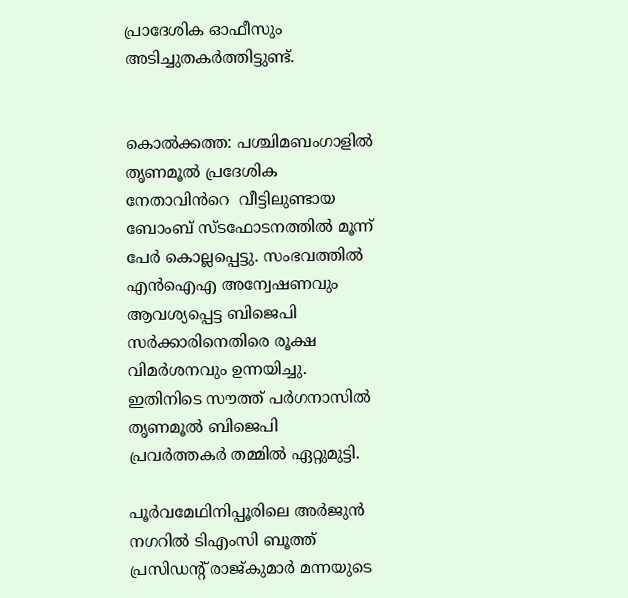പ്രാദേശിക ഓഫീസും അടിച്ചുതകർത്തിട്ടുണ്ട്.


കൊൽക്കത്ത: പശ്ചിമബംഗാളില്‍ തൃണമൂല്‍ പ്രദേശിക നേതാവിൻറെ  വീട്ടിലുണ്ടായ ബോംബ് സ്ടഫോടനത്തിൽ മൂന്ന് പേര്‍ കൊല്ലപ്പെട്ടു. സംഭവത്തില്‍ എൻഐഎ അന്വേഷണവും ആവശ്യപ്പെട്ട ബിജെപി സർക്കാരിനെതിരെ രൂക്ഷ വിമർശനവും ഉന്നയിച്ചു. ഇതിനിടെ സൗത്ത് പർഗനാസില്‍ തൃണമൂല്‍ ബിജെപി പ്രവർത്തകർ തമ്മില്‍ ഏറ്റുമുട്ടി.

പൂർവമേഥിനിപ്പൂരിലെ അർജുൻ നഗറില്‍ ടിഎംസി ബൂത്ത് പ്രസിഡന്‍റ് രാജ്കുമാർ മന്നയുടെ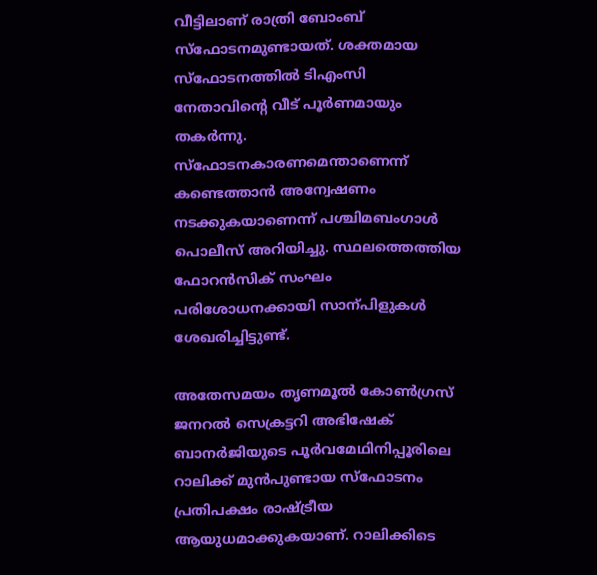വീട്ടിലാണ് രാത്രി ബോംബ് സ്ഫോടനമുണ്ടായത്. ശക്തമായ  സ്ഫോടനത്തില്‍ ടിഎംസി നേതാവിന്‍റെ വീട് പൂർണമായും തക‍ർന്നു. സ്ഫോടനകാരണമെന്താണെന്ന് കണ്ടെത്താന്‍ അന്വേഷണം നടക്കുകയാണെന്ന് പശ്ചിമബംഗാള്‍ പൊലീസ് അറിയിച്ചു. സ്ഥലത്തെത്തിയ ഫോറന്‍സിക് സംഘം പരിശോധനക്കായി സാന്പിളുകള്‍ ശേഖരിച്ചിട്ടുണ്ട്.

അതേസമയം തൃണമൂല്‍ കോണ്‍ഗ്രസ് ജനറല്‍ സെക്രട്ടറി അഭിഷേക് ബാന‍ർജിയുടെ പൂർവമേഥിനിപ്പൂരിലെ റാലിക്ക് മുൻപുണ്ടായ സ്ഫോടനം പ്രതിപക്ഷം രാഷ്ട്രീയ ആയുധമാക്കുകയാണ്. റാലിക്കിടെ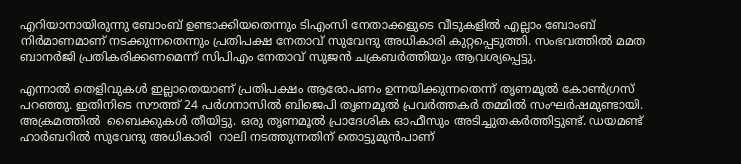എറിയാനായിരുന്നു ബോംബ് ഉണ്ടാക്കിയതെന്നും ടിഎംസി നേതാക്കളുടെ വീടുകളില്‍ എല്ലാം ബോംബ് നിര്‍മാണമാണ് നടക്കുന്നതെന്നും പ്രതിപക്ഷ നേതാവ് സുവേന്ദു അധികാരി കുറ്റപ്പെടുത്തി. സംഭവത്തില്‍ മമത ബാനർജി പ്രതികരിക്കണമെന്ന് സിപിഎം നേതാവ് സുജൻ ചക്രബർത്തിയും ആവശ്യപ്പെട്ടു.

എന്നാല്‍ തെളിവുകള്‍ ഇല്ലാതെയാണ് പ്രതിപക്ഷം ആരോപണം ഉന്നയിക്കുന്നതെന്ന് തൃണമൂല്‍ കോണ്‍ഗ്രസ് പറഞ്ഞു. ഇതിനിടെ സൗത്ത് 24 പർഗനാസില്‍ ബിജെപി തൃണമൂല്‍ പ്രവർത്തകർ തമ്മില്‍ സംഘര്‍ഷമുണ്ടായി. അക്രമത്തില്‍  ബൈക്കുകള്‍ തീയിട്ടു. ഒരു തൃണമൂല്‍ പ്രാദേശിക ഓഫീസും അടിച്ചുതകർത്തിട്ടുണ്ട്. ഡയമണ്ട് ഹാർബറില്‍ സുവേന്ദു അധികാരി  റാലി നടത്തുന്നതിന് തൊട്ടുമുന്‍പാണ്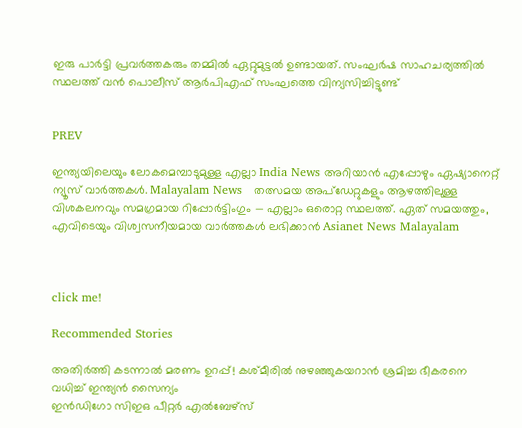ഇരു പാര്‍ട്ടി പ്രവർത്തകരും തമ്മില്‍ ഏറ്റുമുട്ടല്‍ ഉണ്ടായത്. സംഘർഷ സാഹചര്യത്തില്‍ സ്ഥലത്ത് വന്‍ പൊലീസ് ആർപിഎഫ് സംഘത്തെ വിന്യസിച്ചിട്ടുണ്ട്


PREV

ഇന്ത്യയിലെയും ലോകമെമ്പാടുമുള്ള എല്ലാ India News അറിയാൻ എപ്പോഴും ഏഷ്യാനെറ്റ് ന്യൂസ് വാർത്തകൾ. Malayalam News   തത്സമയ അപ്‌ഡേറ്റുകളും ആഴത്തിലുള്ള വിശകലനവും സമഗ്രമായ റിപ്പോർട്ടിംഗും — എല്ലാം ഒരൊറ്റ സ്ഥലത്ത്. ഏത് സമയത്തും, എവിടെയും വിശ്വസനീയമായ വാർത്തകൾ ലഭിക്കാൻ Asianet News Malayalam



click me!

Recommended Stories

അതിർത്തി കടന്നാൽ മരണം ഉറപ്പ്! കശ്മീരിൽ നുഴഞ്ഞുകയറാൻ ശ്രമിച്ച ഭീകരനെ വധിച്ച് ഇന്ത്യൻ സൈന്യം
ഇൻഡിഗോ സിഇഒ പീറ്റർ എൽബേഴ്സ്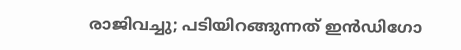രാജിവച്ചു; പടിയിറങ്ങുന്നത് ഇൻഡിഗോ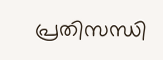പ്രതിസന്ധി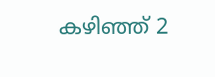കഴിഞ്ഞ് 2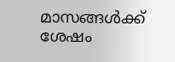മാസങ്ങൾക്ക് ശേഷം